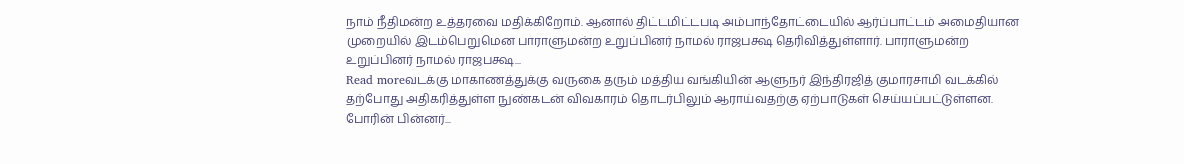நாம் நீதிமன்ற உத்தரவை மதிக்கிறோம். ஆனால் திட்டமிட்டபடி அம்பாந்தோட்டையில் ஆர்ப்பாட்டம் அமைதியான முறையில் இடம்பெறுமென பாராளுமன்ற உறுப்பினர் நாமல் ராஜபக்ஷ தெரிவித்துள்ளார். பாராளுமன்ற உறுப்பினர் நாமல் ராஜபக்ஷ...
Read moreவடக்கு மாகாணத்துக்கு வருகை தரும் மத்திய வங்கியின் ஆளுநர் இந்திரஜித் குமாரசாமி வடக்கில் தற்போது அதிகரித்துள்ள நுண்கடன் விவகாரம் தொடர்பிலும் ஆராய்வதற்கு ஏற்பாடுகள் செய்யப்பட்டுள்ளன. போரின் பின்னர்...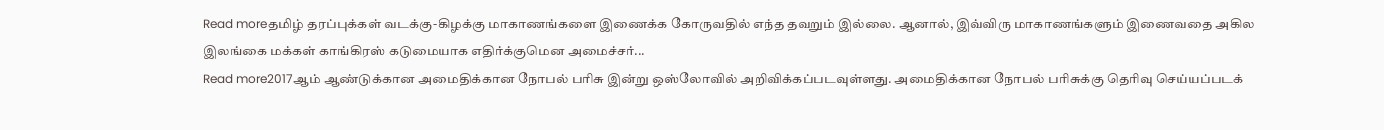Read moreதமிழ் தரப்புக்கள் வடக்கு-கிழக்கு மாகாணங்களை இணைக்க கோருவதில் எந்த தவறும் இல்லை. ஆனால், இவ்விரு மாகாணங்களும் இணைவதை அகில இலங்கை மக்கள் காங்கிரஸ் கடுமையாக எதிர்க்குமென அமைச்சர்...
Read more2017ஆம் ஆண்டுக்கான அமைதிக்கான நோபல் பரிசு இன்று ஒஸ்லோவில் அறிவிக்கப்படவுள்ளது. அமைதிக்கான நோபல் பரிசுக்கு தெரிவு செய்யப்படக்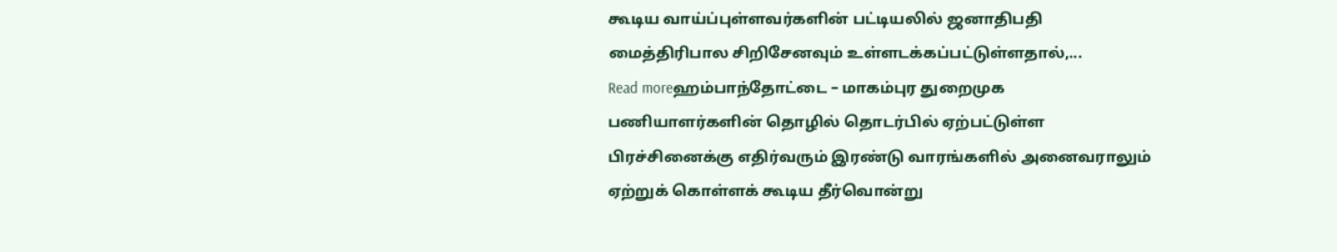கூடிய வாய்ப்புள்ளவர்களின் பட்டியலில் ஜனாதிபதி மைத்திரிபால சிறிசேனவும் உள்ளடக்கப்பட்டுள்ளதால்,...
Read moreஹம்பாந்தோட்டை – மாகம்புர துறைமுக பணியாளர்களின் தொழில் தொடர்பில் ஏற்பட்டுள்ள பிரச்சினைக்கு எதிர்வரும் இரண்டு வாரங்களில் அனைவராலும் ஏற்றுக் கொள்ளக் கூடிய தீர்வொன்று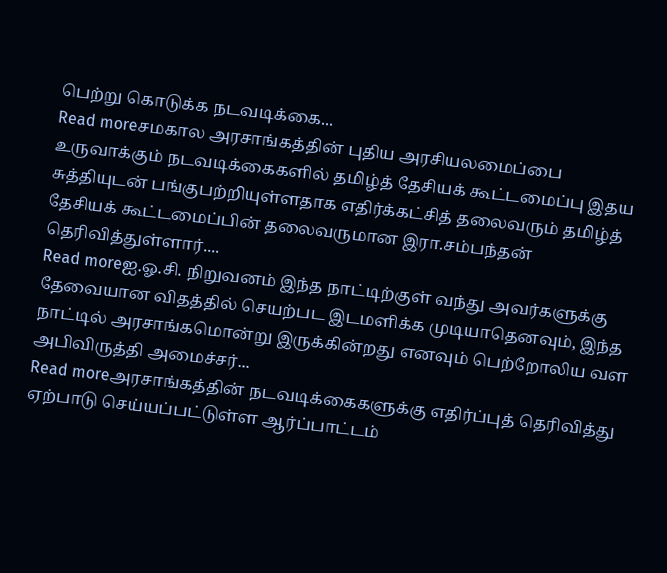பெற்று கொடுக்க நடவடிக்கை...
Read moreசமகால அரசாங்கத்தின் புதிய அரசியலமைப்பை உருவாக்கும் நடவடிக்கைகளில் தமிழ்த் தேசியக் கூட்டமைப்பு இதய சுத்தியுடன் பங்குபற்றியுள்ளதாக எதிர்க்கட்சித் தலைவரும் தமிழ்த் தேசியக் கூட்டமைப்பின் தலைவருமான இரா.சம்பந்தன் தெரிவித்துள்ளார்....
Read moreஐ.ஓ.சி. நிறுவனம் இந்த நாட்டிற்குள் வந்து அவர்களுக்கு தேவையான விதத்தில் செயற்பட இடமளிக்க முடியாதெனவும், இந்த நாட்டில் அரசாங்கமொன்று இருக்கின்றது எனவும் பெற்றோலிய வள அபிவிருத்தி அமைச்சர்...
Read moreஅரசாங்கத்தின் நடவடிக்கைகளுக்கு எதிர்ப்புத் தெரிவித்து ஏற்பாடு செய்யப்பட்டுள்ள ஆர்ப்பாட்டம்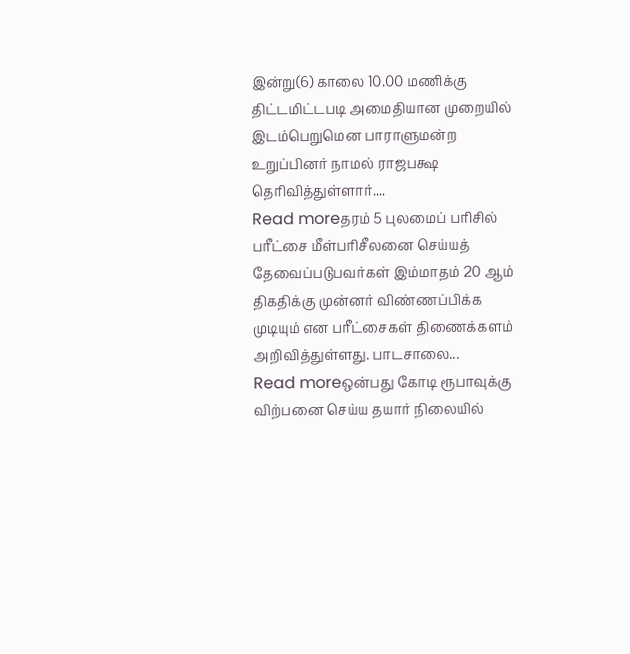இன்று(6) காலை 10.00 மணிக்கு திட்டமிட்டபடி அமைதியான முறையில் இடம்பெறுமென பாராளுமன்ற உறுப்பினர் நாமல் ராஜபக்ஷ தெரிவித்துள்ளார்....
Read moreதரம் 5 புலமைப் பரிசில் பரீட்சை மீள்பரிசீலனை செய்யத் தேவைப்படுபவர்கள் இம்மாதம் 20 ஆம் திகதிக்கு முன்னர் விண்ணப்பிக்க முடியும் என பரீட்சைகள் திணைக்களம் அறிவித்துள்ளது. பாடசாலை...
Read moreஒன்பது கோடி ரூபாவுக்கு விற்பனை செய்ய தயார் நிலையில்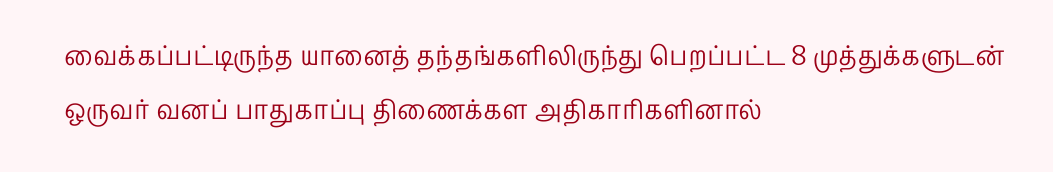வைக்கப்பட்டிருந்த யானைத் தந்தங்களிலிருந்து பெறப்பட்ட 8 முத்துக்களுடன் ஒருவர் வனப் பாதுகாப்பு திணைக்கள அதிகாரிகளினால்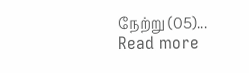நேற்று (05)...
Read more